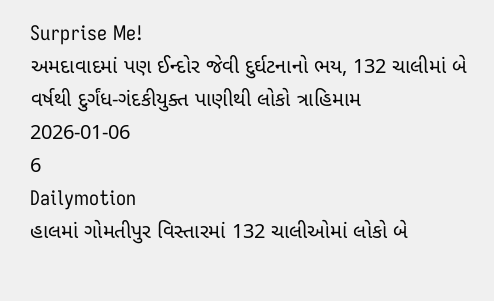Surprise Me!
અમદાવાદમાં પણ ઈન્દોર જેવી દુર્ઘટનાનો ભય, 132 ચાલીમાં બે વર્ષથી દુર્ગંધ-ગંદકીયુક્ત પાણીથી લોકો ત્રાહિમામ
2026-01-06
6
Dailymotion
હાલમાં ગોમતીપુર વિસ્તારમાં 132 ચાલીઓમાં લોકો બે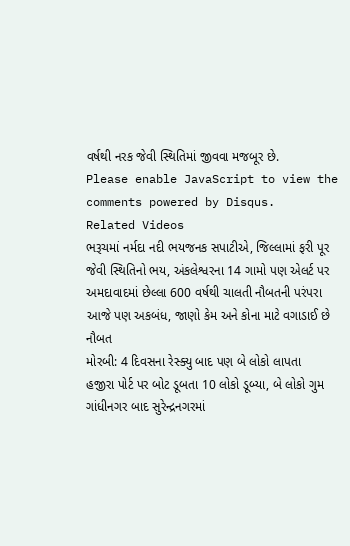વર્ષથી નરક જેવી સ્થિતિમાં જીવવા મજબૂર છે.
Please enable JavaScript to view the
comments powered by Disqus.
Related Videos
ભરૂચમાં નર્મદા નદી ભયજનક સપાટીએ, જિલ્લામાં ફરી પૂર જેવી સ્થિતિનો ભય, અંકલેશ્વરના 14 ગામો પણ એલર્ટ પર
અમદાવાદમાં છેલ્લા 600 વર્ષથી ચાલતી નૌબતની પરંપરા આજે પણ અકબંધ, જાણો કેમ અને કોના માટે વગાડાઈ છે નૌબત
મોરબી: 4 દિવસના રેસ્ક્યુ બાદ પણ બે લોકો લાપતા
હજીરા પોર્ટ પર બોટ ડૂબતા 10 લોકો ડૂબ્યા, બે લોકો ગુમ
ગાંધીનગર બાદ સુરેન્દ્રનગરમાં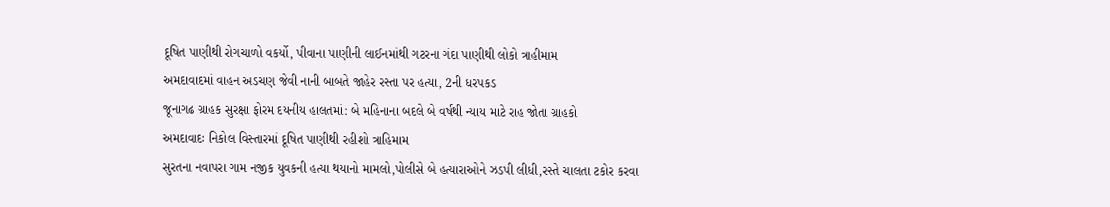દૂષિત પાણીથી રોગચાળો વકર્યો, પીવાના પાણીની લાઈનમાંથી ગટરના ગંદા પાણીથી લોકો ત્રાહીમામ
અમદાવાદમાં વાહન અડચણ જેવી નાની બાબતે જાહેર રસ્તા પર હત્યા, 2ની ધરપકડ
જૂનાગઢ ગ્રાહક સુરક્ષા ફોરમ દયનીય હાલતમાં: બે મહિનાના બદલે બે વર્ષથી ન્યાય માટે રાહ જોતા ગ્રાહકો
અમદાવાદઃ નિકોલ વિસ્તારમાં દૂષિત પાણીથી રહીશો ત્રાહિમામ
સુરતના નવાપરા ગામ નજીક યુવકની હત્યા થયાનો મામલો,પોલીસે બે હત્યારાઓને ઝડપી લીધી,રસ્તે ચાલતા ટકોર કરવા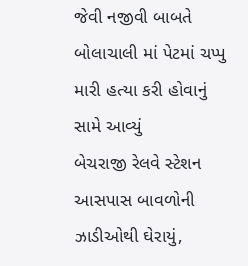જેવી નજીવી બાબતે બોલાચાલી માં પેટમાં ચપ્પુ મારી હત્યા કરી હોવાનું સામે આવ્યું
બેચરાજી રેલવે સ્ટેશન આસપાસ બાવળોની ઝાડીઓથી ઘેરાયું,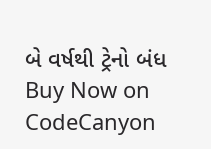બે વર્ષથી ટ્રેનો બંધ
Buy Now on CodeCanyon